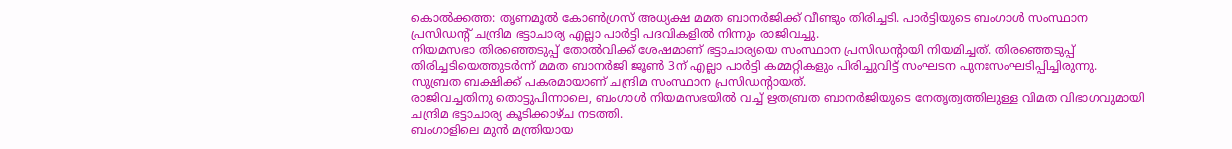കൊൽക്കത്ത: തൃണമൂൽ കോൺഗ്രസ് അധ്യക്ഷ മമത ബാനർജിക്ക് വീണ്ടും തിരിച്ചടി. പാർട്ടിയുടെ ബംഗാൾ സംസ്ഥാന പ്രസിഡന്റ് ചന്ദ്രിമ ഭട്ടാചാര്യ എല്ലാ പാർട്ടി പദവികളിൽ നിന്നും രാജിവച്ചു.
നിയമസഭാ തിരഞ്ഞെടുപ്പ് തോൽവിക്ക് ശേഷമാണ് ഭട്ടാചാര്യയെ സംസ്ഥാന പ്രസിഡന്റായി നിയമിച്ചത്. തിരഞ്ഞെടുപ്പ് തിരിച്ചടിയെത്തുടർന്ന് മമത ബാനർജി ജൂൺ 3ന് എല്ലാ പാർട്ടി കമ്മറ്റികളും പിരിച്ചുവിട്ട് സംഘടന പുനഃസംഘടിപ്പിച്ചിരുന്നു. സുബ്രത ബക്ഷിക്ക് പകരമായാണ് ചന്ദ്രിമ സംസ്ഥാന പ്രസിഡന്റായത്.
രാജിവച്ചതിനു തൊട്ടുപിന്നാലെ, ബംഗാൾ നിയമസഭയിൽ വച്ച് ഋതബ്രത ബാനർജിയുടെ നേതൃത്വത്തിലുള്ള വിമത വിഭാഗവുമായി ചന്ദ്രിമ ഭട്ടാചാര്യ കൂടിക്കാഴ്ച നടത്തി.
ബംഗാളിലെ മുൻ മന്ത്രിയായ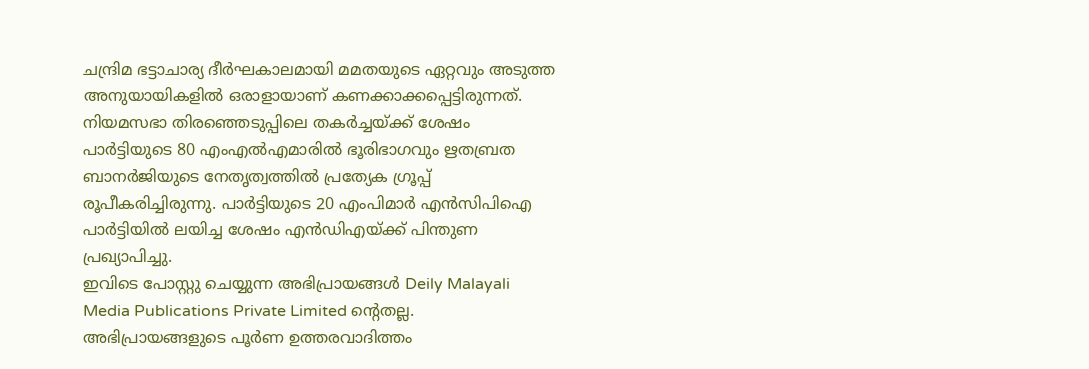ചന്ദ്രിമ ഭട്ടാചാര്യ ദീർഘകാലമായി മമതയുടെ ഏറ്റവും അടുത്ത അനുയായികളിൽ ഒരാളായാണ് കണക്കാക്കപ്പെട്ടിരുന്നത്.
നിയമസഭാ തിരഞ്ഞെടുപ്പിലെ തകർച്ചയ്ക്ക് ശേഷം പാർട്ടിയുടെ 80 എംഎൽഎമാരിൽ ഭൂരിഭാഗവും ഋതബ്രത ബാനർജിയുടെ നേതൃത്വത്തിൽ പ്രത്യേക ഗ്രൂപ്പ് രൂപീകരിച്ചിരുന്നു. പാർട്ടിയുടെ 20 എംപിമാർ എൻസിപിഐ പാർട്ടിയിൽ ലയിച്ച ശേഷം എൻഡിഎയ്ക്ക് പിന്തുണ പ്രഖ്യാപിച്ചു.
ഇവിടെ പോസ്റ്റു ചെയ്യുന്ന അഭിപ്രായങ്ങൾ Deily Malayali Media Publications Private Limited ന്റെതല്ല. അഭിപ്രായങ്ങളുടെ പൂർണ ഉത്തരവാദിത്തം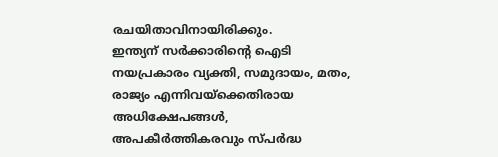രചയിതാവിനായിരിക്കും.
ഇന്ത്യന് സർക്കാരിന്റെ ഐടി നയപ്രകാരം വ്യക്തി, സമുദായം, മതം, രാജ്യം എന്നിവയ്ക്കെതിരായ അധിക്ഷേപങ്ങൾ, അപകീർത്തികരവും സ്പർദ്ധ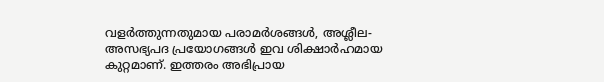വളർത്തുന്നതുമായ പരാമർശങ്ങൾ, അശ്ലീല-അസഭ്യപദ പ്രയോഗങ്ങൾ ഇവ ശിക്ഷാർഹമായ കുറ്റമാണ്. ഇത്തരം അഭിപ്രായ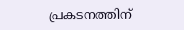പ്രകടനത്തിന്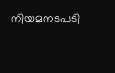നിയമനടപടി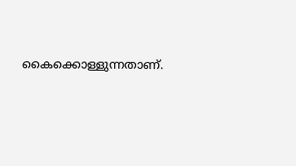കൈക്കൊള്ളുന്നതാണ്.